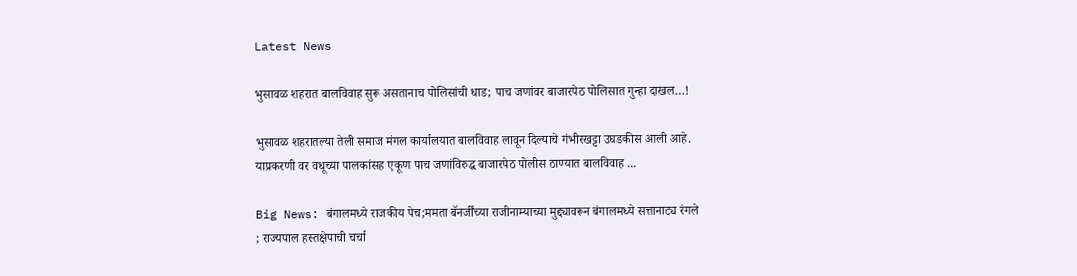Latest News

भुसावळ शहरात बालविवाह सुरू असतानाच पोलिसांची धाड; पाच जणांवर बाजारपेठ पोलिसात गुन्हा दाखल…!

भुसावळ शहरातल्या तेली समाज मंगल कार्यालयात बालविवाह लावून दिल्याचे गंभीरखट्टा उघडकीस आली आहे. याप्रकरणी वर वधूच्या पालकांसह एकूण पाच जणांविरुद्ध बाजारपेठ पोलीस ठाण्यात बालविवाह ...

Big News: बंगालमध्ये राजकीय पेच;ममता बॅनर्जींच्या राजीनाम्याच्या मुद्द्यावरून बंगालमध्ये सत्तानाट्य रंगले ; राज्यपाल हस्तक्षेपाची चर्चा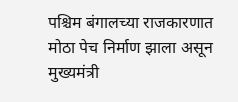पश्चिम बंगालच्या राजकारणात मोठा पेच निर्माण झाला असून मुख्यमंत्री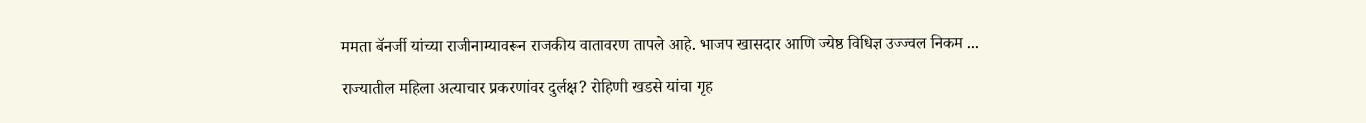ममता बॅनर्जी यांच्या राजीनाम्यावरून राजकीय वातावरण तापले आहे. भाजप खासदार आणि ज्येष्ठ विधिज्ञ उज्ज्वल निकम ...

राज्यातील महिला अत्याचार प्रकरणांवर दुर्लक्ष? रोहिणी खडसे यांचा गृह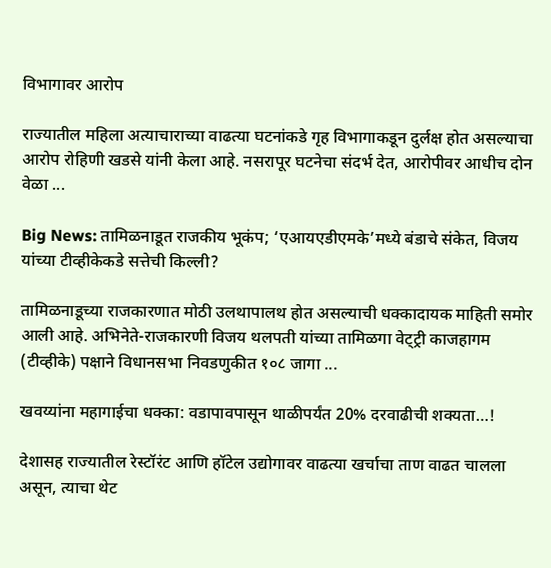विभागावर आरोप

राज्यातील महिला अत्याचाराच्या वाढत्या घटनांकडे गृह विभागाकडून दुर्लक्ष होत असल्याचा आरोप रोहिणी खडसे यांनी केला आहे. नसरापूर घटनेचा संदर्भ देत, आरोपीवर आधीच दोन वेळा ...

Big News: तामिळनाडूत राजकीय भूकंप; ‘एआयएडीएमके’मध्ये बंडाचे संकेत, विजय यांच्या टीव्हीकेकडे सत्तेची किल्ली?

तामिळनाडूच्या राजकारणात मोठी उलथापालथ होत असल्याची धक्कादायक माहिती समोर आली आहे. अभिनेते-राजकारणी विजय थलपती यांच्या तामिळगा वेट्ट्री काजहागम (टीव्हीके) पक्षाने विधानसभा निवडणुकीत १०८ जागा ...

खवय्यांना महागाईचा धक्का: वडापावपासून थाळीपर्यंत 20% दरवाढीची शक्यता…!

देशासह राज्यातील रेस्टॉरंट आणि हॉटेल उद्योगावर वाढत्या खर्चाचा ताण वाढत चालला असून, त्याचा थेट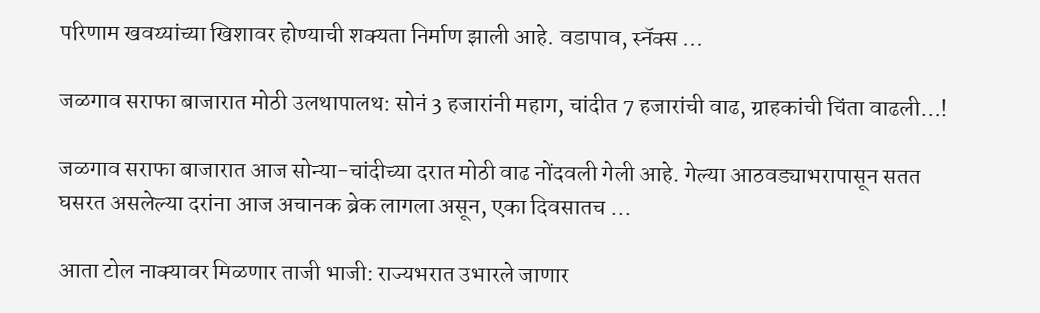परिणाम खवय्यांच्या खिशावर होण्याची शक्यता निर्माण झाली आहे. वडापाव, स्नॅक्स ...

जळगाव सराफा बाजारात मोठी उलथापालथ: सोनं 3 हजारांनी महाग, चांदीत 7 हजारांची वाढ, ग्राहकांची चिंता वाढली…!

जळगाव सराफा बाजारात आज सोन्या-चांदीच्या दरात मोठी वाढ नोंदवली गेली आहे. गेल्या आठवड्याभरापासून सतत घसरत असलेल्या दरांना आज अचानक ब्रेक लागला असून, एका दिवसातच ...

आता टोल नाक्यावर मिळणार ताजी भाजी: राज्यभरात उभारले जाणार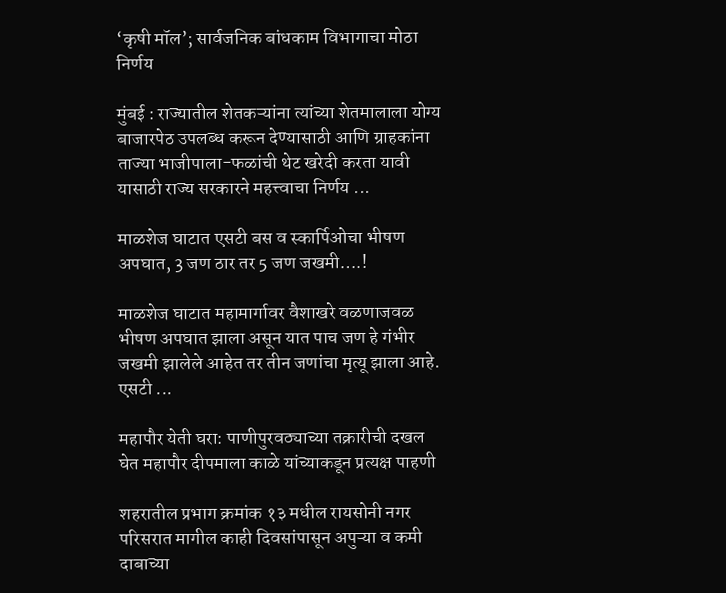‘कृषी मॉल’; सार्वजनिक बांधकाम विभागाचा मोठा निर्णय

मुंबई : राज्यातील शेतकऱ्यांना त्यांच्या शेतमालाला योग्य बाजारपेठ उपलब्ध करून देण्यासाठी आणि ग्राहकांना ताज्या भाजीपाला-फळांची थेट खरेदी करता यावी यासाठी राज्य सरकारने महत्त्वाचा निर्णय ...

माळशेज घाटात एसटी बस व स्कार्पिओचा भीषण अपघात, 3 जण ठार तर 5 जण जखमी….!

माळशेज घाटात महामार्गावर वैशाखरे वळणाजवळ भीषण अपघात झाला असून यात पाच जण हे गंभीर जखमी झालेले आहेत तर तीन जणांचा मृत्यू झाला आहे. एसटी ...

महापौर येती घरा: पाणीपुरवठ्याच्या तक्रारीची दखल घेत महापौर दीपमाला काळे यांच्याकडून प्रत्यक्ष पाहणी

शहरातील प्रभाग क्रमांक १३ मधील रायसोनी नगर परिसरात मागील काही दिवसांपासून अपुऱ्या व कमी दाबाच्या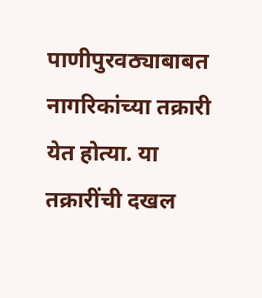पाणीपुरवठ्याबाबत नागरिकांच्या तक्रारी येत होत्या. या तक्रारींची दखल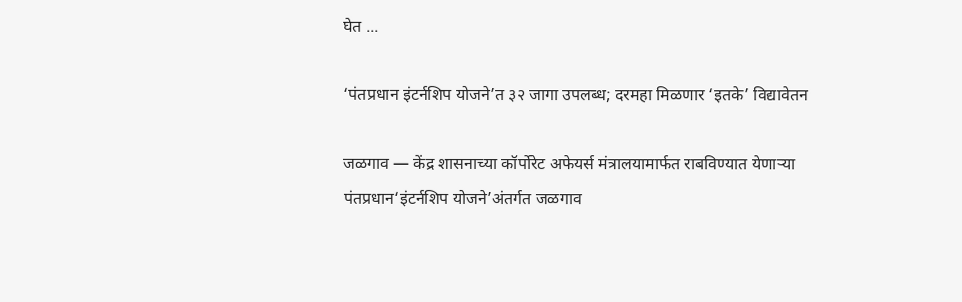घेत ...

‘पंतप्रधान इंटर्नशिप योजने’त ३२ जागा उपलब्ध; दरमहा मिळणार ‘इतके’ विद्यावेतन

जळगाव — केंद्र शासनाच्या कॉर्पोरेट अफेयर्स मंत्रालयामार्फत राबविण्यात येणाऱ्या पंतप्रधान‘इंटर्नशिप योजने’अंतर्गत जळगाव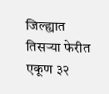जिल्ह्यात तिसऱ्या फेरीत एकूण ३२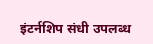इंटर्नशिप संधी उपलब्ध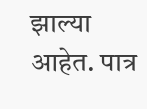झाल्या आहेत. पात्र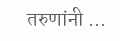तरुणांनी ...